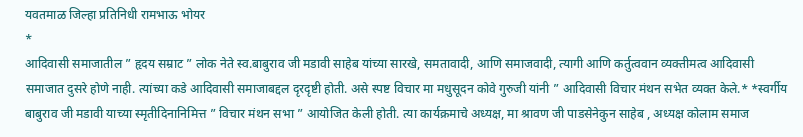यवतमाळ जिल्हा प्रतिनिधी रामभाऊ भोयर
*
आदिवासी समाजातील ” हृदय सम्राट ” लोक नेते स्व.बाबुराव जी मडावी साहेब यांच्या सारखे, समतावादी, आणि समाजवादी, त्यागी आणि कर्तुत्ववान व्यक्तीमत्व आदिवासी समाजात दुसरे होणे नाही. त्यांच्या कडे आदिवासी समाजाबद्दल दृरदृष्टी होती. असे स्पष्ट विचार मा मधुसूदन कोवे गुरुजी यांनी ” आदिवासी विचार मंथन सभेत व्यक्त केले.* *स्वर्गीय बाबुराव जी मडावी याच्या स्मृतीदिनानिमित्त ” विचार मंथन सभा ” आयोजित केली होती. त्या कार्यक्रमाचे अध्यक्ष, मा श्रावण जी पाडसेनेकुन साहेब , अध्यक्ष कोलाम समाज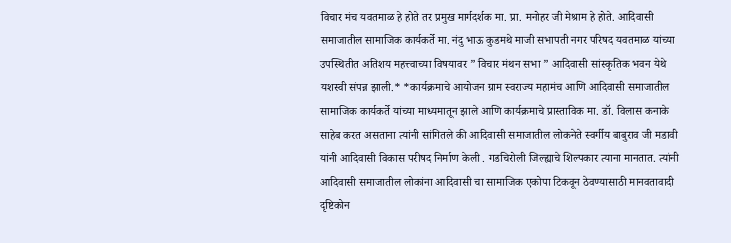विचार मंच यवतमाळ हे होते तर प्रमुख मार्गदर्शक मा. प्रा. मनोहर जी मेश्राम हे होते. आदिवासी समाजातील सामाजिक कार्यकर्ते मा. नंदु भाऊ कुडमथे माजी सभापती नगर परिषद यवतमाळ यांच्या उपस्थितीत अतिशय महत्त्वाच्या विषयावर ” विचार मंथन सभा ” आदिवासी सांस्कृतिक भवन येथे यशस्वी संपन्न झाली.* *कार्यक्रमाचे आयोजन ग्राम स्वराज्य महामंच आणि आदिवासी समाजातील सामाजिक कार्यकर्ते यांच्या माध्यमातून झाले आणि कार्यक्रमाचे प्रास्ताविक मा. डॉ. विलास कनाके साहेब करत असताना त्यांनी सांगितले की आदिवासी समाजातील लोकनेते स्वर्गीय बाबुराव जी मडावी यांनी आदिवासी विकास परीषद निर्माण केली . गडचिरोली जिल्ह्याचे शिल्पकार त्याना मानतात. त्यांनी आदिवासी समाजातील लोकांना आदिवासी चा सामाजिक एकोपा टिकवून ठेवण्यासाठी मानवतावादी दृष्टिकोन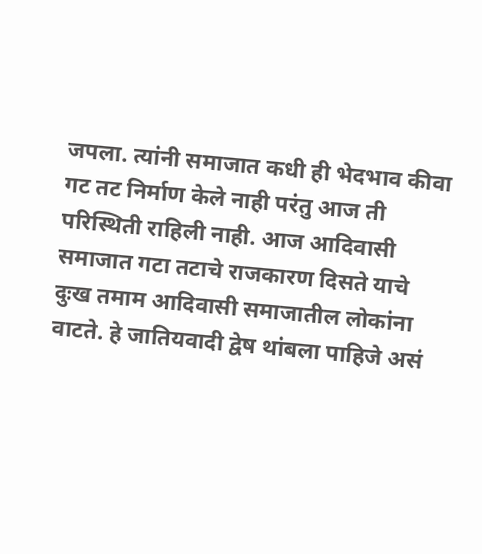जपला. त्यांनी समाजात कधी ही भेदभाव कीवा गट तट निर्माण केले नाही परंतु आज ती परिस्थिती राहिली नाही. आज आदिवासी समाजात गटा तटाचे राजकारण दिसते याचे दुःख तमाम आदिवासी समाजातील लोकांना वाटते. हे जातियवादी द्वेष थांबला पाहिजे असं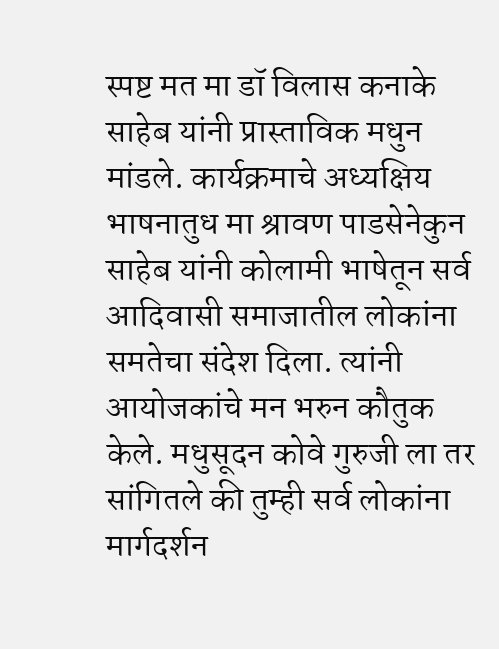स्पष्ट मत मा डॉ विलास कनाके साहेब यांनी प्रास्ताविक मधुन मांडले. कार्यक्रमाचे अध्यक्षिय भाषनातुध मा श्रावण पाडसेनेकुन साहेब यांनी कोलामी भाषेतून सर्व आदिवासी समाजातील लोकांना समतेचा संदेश दिला. त्यांनी आयोजकांचे मन भरुन कौतुक केले. मधुसूदन कोवे गुरुजी ला तर सांगितले की तुम्ही सर्व लोकांना मार्गदर्शन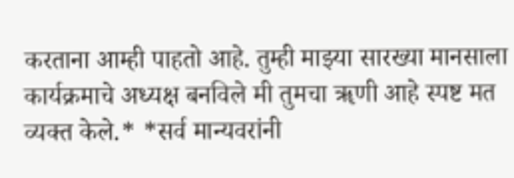करताना आम्ही पाहतो आहे. तुम्ही माझ्या सारख्या मानसाला कार्यक्रमाचे अध्यक्ष बनविले मी तुमचा ॠणी आहे स्पष्ट मत व्यक्त केले.* *सर्व मान्यवरांनी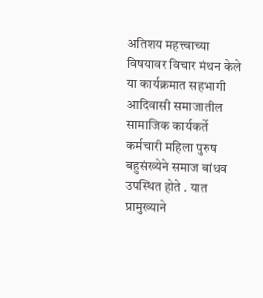अतिशय महत्त्वाच्या विषयावर विचार मंथन केले या कार्यक्रमात सहभागी आदिवासी समाजातील सामाजिक कार्यकर्ते कर्मचारी महिला पुरुष बहुसंख्येने समाज बांधव उपस्थित होते . यात प्रामुख्याने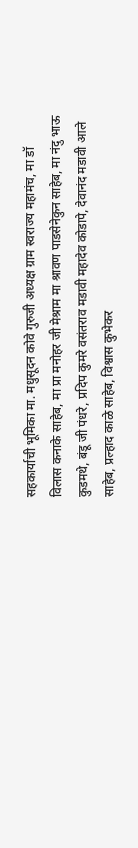सहकार्याची भूमिका मा. मधुसूदन कोवे गुरुजी अध्यक्ष ग्राम स्वराज्य महामंच, मा डॉ विलास कनाके साहेब, मा प्रा मनोहर जी मेश्राम मा श्रावण पाडसेनेकुन साहेब, मा नंदु भाऊ कुडमथे, बंडू जी पंधरे, प्रदिप कुमरे वसंतराव मडावी महादेव कोडापे, देवानंद मडावी आले साहेब, प्रल्हाद काळे साहेब, विश्वास कुभेकर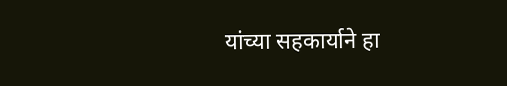यांच्या सहकार्याने हा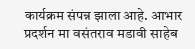कार्यक्रम संपन्न झाला आहे. आभार प्रदर्शन मा वसंतराव मडावी साहेब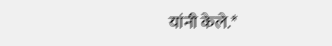यांनी केले.*